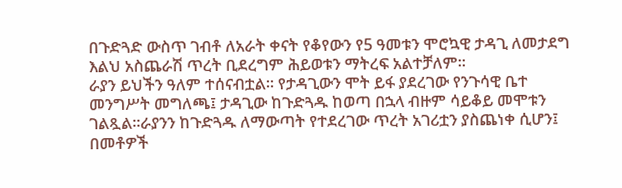በጉድጓድ ውስጥ ገብቶ ለአራት ቀናት የቆየውን የ5 ዓመቱን ሞሮኳዊ ታዳጊ ለመታደግ እልህ አስጨራሽ ጥረት ቢደረግም ሕይወቱን ማትረፍ አልተቻለም።
ራያን ይህችን ዓለም ተሰናብቷል። የታዳጊውን ሞት ይፋ ያደረገው የንጉሳዊ ቤተ መንግሥት መግለጫ፤ ታዳጊው ከጉድጓዱ ከወጣ በኋላ ብዙም ሳይቆይ መሞቱን ገልጿል።ራያንን ከጉድጓዱ ለማውጣት የተደረገው ጥረት አገሪቷን ያስጨነቀ ሲሆን፤ በመቶዎች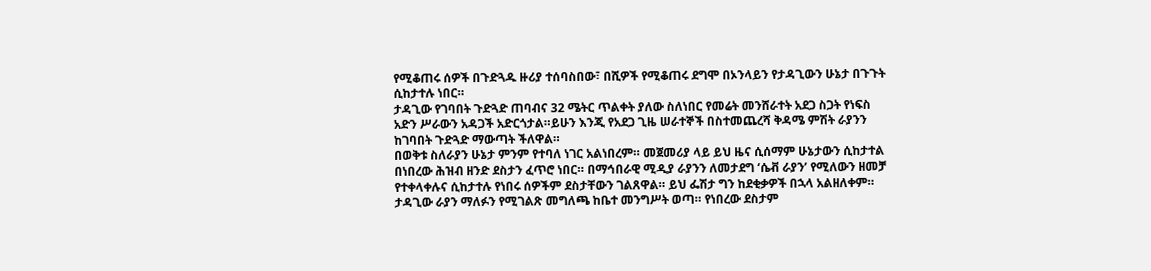የሚቆጠሩ ሰዎች በጉድጓዱ ዙሪያ ተሰባስበው፣ በሺዎች የሚቆጠሩ ደግሞ በኦንላይን የታዳጊውን ሁኔታ በጉጉት ሲከታተሉ ነበር።
ታዳጊው የገባበት ጉድጓድ ጠባብና 32 ሜትር ጥልቀት ያለው ስለነበር የመሬት መንሸራተት አደጋ ስጋት የነፍስ አድን ሥራውን አዳጋች አድርጎታል።ይሁን እንጂ የአደጋ ጊዜ ሠራተኞች በስተመጨረሻ ቅዳሜ ምሽት ራያንን ከገባበት ጉድጓድ ማውጣት ችለዋል።
በወቅቱ ስለራያን ሁኔታ ምንም የተባለ ነገር አልነበረም። መጀመሪያ ላይ ይህ ዜና ሲሰማም ሁኔታውን ሲከታተል በነበረው ሕዝብ ዘንድ ደስታን ፈጥሮ ነበር። በማኅበራዊ ሚዲያ ራያንን ለመታደግ ‘ሴቭ ራያን’ የሚለውን ዘመቻ የተቀላቀሉና ሲከታተሉ የነበሩ ሰዎችም ደስታቸውን ገልጸዋል። ይህ ፌሽታ ግን ከደቂቃዎች በኋላ አልዘለቀም። ታዳጊው ራያን ማለፉን የሚገልጽ መግለጫ ከቤተ መንግሥት ወጣ። የነበረው ደስታም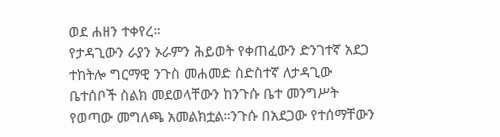ወደ ሐዘን ተቀየረ።
የታዳጊውን ራያን ኦራምን ሕይወት የቀጠፈውን ድንገተኛ አደጋ ተከትሎ ግርማዊ ንጉስ መሐመድ ስድስተኛ ለታዳጊው ቤተሰቦች ስልክ መደወላቸውን ከንጉሱ ቤተ መንግሥት የወጣው መግለጫ አመልክቷል።ንጉሱ በአደጋው የተሰማቸውን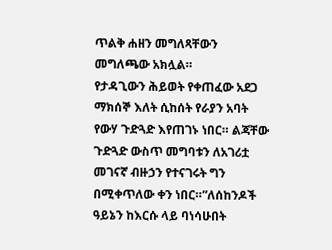ጥልቅ ሐዘን መግለጻቸውን መግለጫው አክሏል።
የታዳጊውን ሕይወት የቀጠፈው አደጋ ማክሰኞ እለት ሲከሰት የራያን አባት የውሃ ጉድጓድ እየጠገኑ ነበር። ልጃቸው ጉድጓድ ውስጥ መግባቱን ለአገሪቷ መገናኛ ብዙኃን የተናገሩት ግን በሚቀጥለው ቀን ነበር።”ለሰከንዶች ዓይኔን ከእርሱ ላይ ባነሳሁበት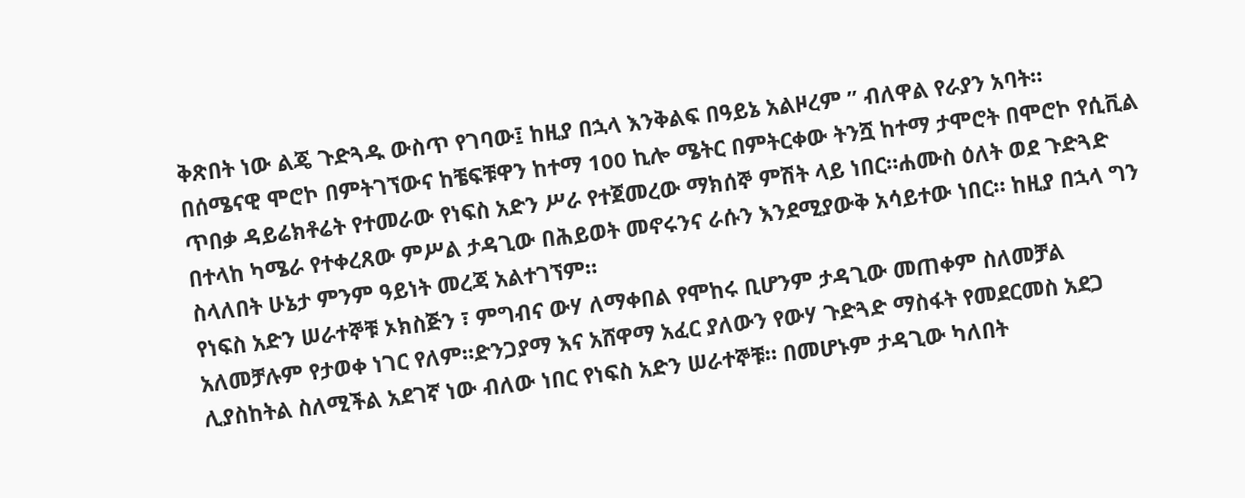ቅጽበት ነው ልጄ ጉድጓዱ ውስጥ የገባው፤ ከዚያ በኋላ እንቅልፍ በዓይኔ አልዞረም ” ብለዋል የራያን አባት።
በሰሜናዊ ሞሮኮ በምትገኘውና ከቼፍቹዋን ከተማ 100 ኪሎ ሜትር በምትርቀው ትንሿ ከተማ ታሞሮት በሞሮኮ የሲቪል ጥበቃ ዳይሬክቶሬት የተመራው የነፍስ አድን ሥራ የተጀመረው ማክሰኞ ምሽት ላይ ነበር።ሐሙስ ዕለት ወደ ጉድጓድ በተላከ ካሜራ የተቀረጸው ምሥል ታዳጊው በሕይወት መኖሩንና ራሱን እንደሚያውቅ አሳይተው ነበር። ከዚያ በኋላ ግን ስላለበት ሁኔታ ምንም ዓይነት መረጃ አልተገኘም።
የነፍስ አድን ሠራተኞቹ ኦክስጅን ፣ ምግብና ውሃ ለማቀበል የሞከሩ ቢሆንም ታዳጊው መጠቀም ስለመቻል አለመቻሉም የታወቀ ነገር የለም።ድንጋያማ እና አሸዋማ አፈር ያለውን የውሃ ጉድጓድ ማስፋት የመደርመስ አደጋ ሊያስከትል ስለሚችል አደገኛ ነው ብለው ነበር የነፍስ አድን ሠራተኞቹ። በመሆኑም ታዳጊው ካለበት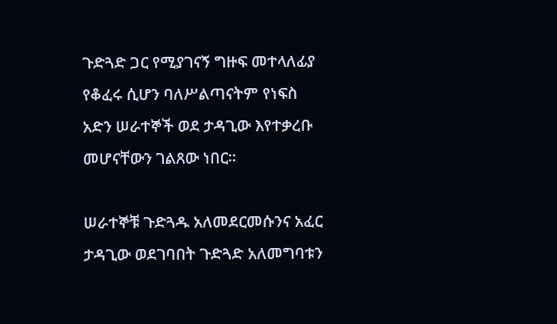ጉድጓድ ጋር የሚያገናኝ ግዙፍ መተላለፊያ የቆፈሩ ሲሆን ባለሥልጣናትም የነፍስ አድን ሠራተኞች ወደ ታዳጊው እየተቃረቡ መሆናቸውን ገልጸው ነበር።

ሠራተኞቹ ጉድጓዱ አለመደርመሱንና አፈር ታዳጊው ወደገባበት ጉድጓድ አለመግባቱን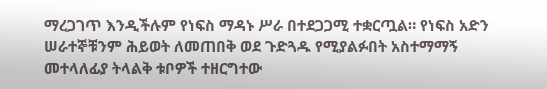ማረጋገጥ እንዲችሉም የነፍስ ማዳኑ ሥራ በተደጋጋሚ ተቋርጧል። የነፍስ አድን ሠራተኞቹንም ሕይወት ለመጠበቅ ወደ ጉድጓዱ የሚያልፉበት አስተማማኝ መተላለፊያ ትላልቅ ቱቦዎች ተዘርግተው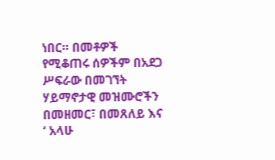ነበር። በመቶዎች የሚቆጠሩ ሰዎችም በአደጋ ሥፍራው በመገኘት ሃይማኖታዊ መዝሙሮችን በመዘመር፣ በመጸለይ እና ‘ አላሁ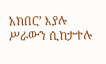አክበር’ እያሉ ሥራውን ሲከታተሉ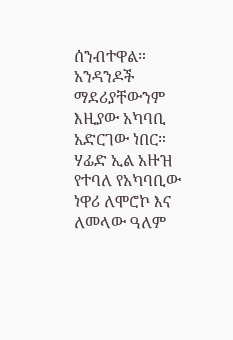ሰንብተዋል።
አንዳንዶች ማደሪያቸውንም እዚያው አካባቢ አድርገው ነበር። ሃፊድ ኢል አዙዝ የተባለ የአካባቢው ነዋሪ ለሞሮኮ እና ለመላው ዓለም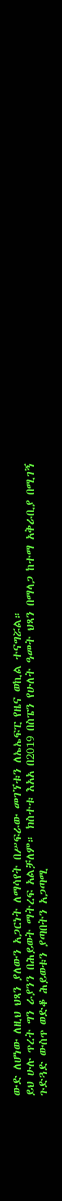ውድ ለሆነው ለዚህ ህጻን ያለውን አጋርነት ለማሳየት በሥፍራው መገኘቱን ለኤኤፍፒ የዜና ወኪል ተናግሯል።
ይህ ሁሉ ጥረት ግን ራያንን በሕይወት ማትረፍ አልቻለም። ክስተቱ እአአ በ2019 በስፔን የሁለት ዓመት ህጻን በማላጋ ከተማ አቅራቢያ በሚገኝ ጉድጓድ ውስጥ ወድቆ ሕይወቱን ያጣበትን አጋጣሚ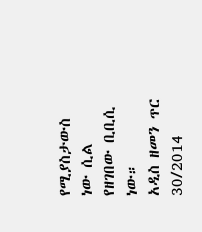የሚያስታውስ ነው ሲል የዘገበው ቢቢሲ ነው።
አዲስ ዘመን ጥር 30/2014